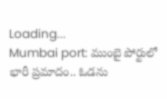Loading...
Mumbai port: ముంబై పోర్టులో భారీ ప్రమాదం.. ఓడను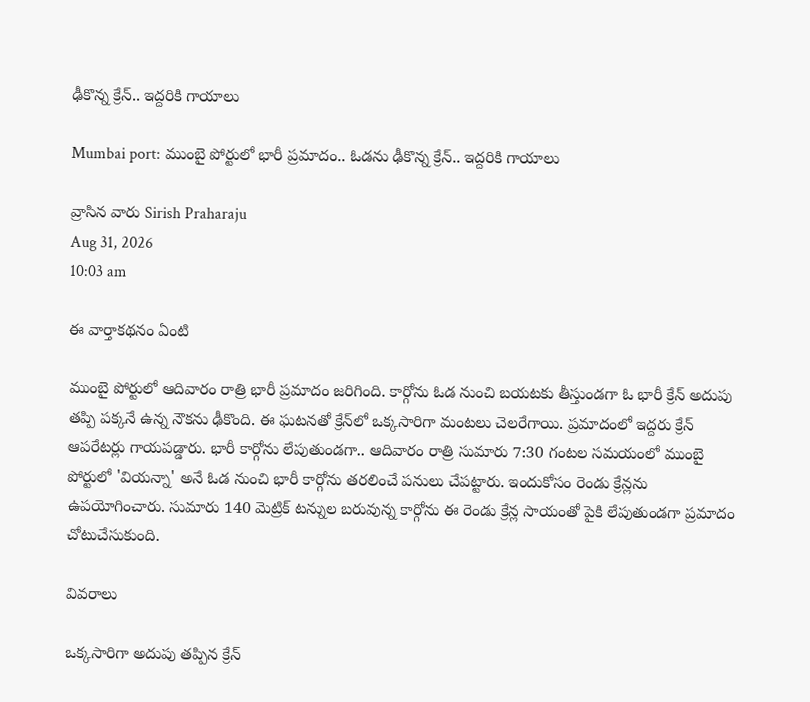ఢీకొన్న క్రేన్.. ఇద్దరికి గాయాలు

Mumbai port: ముంబై పోర్టులో భారీ ప్రమాదం.. ఓడను ఢీకొన్న క్రేన్.. ఇద్దరికి గాయాలు

వ్రాసిన వారు Sirish Praharaju
Aug 31, 2026
10:03 am

ఈ వార్తాకథనం ఏంటి

ముంబై పోర్టులో ఆదివారం రాత్రి భారీ ప్రమాదం జరిగింది. కార్గోను ఓడ నుంచి బయటకు తీస్తుండగా ఓ భారీ క్రేన్ అదుపు తప్పి పక్కనే ఉన్న నౌకను ఢీకొంది. ఈ ఘటనతో క్రేన్‌లో ఒక్కసారిగా మంటలు చెలరేగాయి. ప్రమాదంలో ఇద్దరు క్రేన్ ఆపరేటర్లు గాయపడ్డారు. భారీ కార్గోను లేపుతుండగా.. ఆదివారం రాత్రి సుమారు 7:30 గంటల సమయంలో ముంబై పోర్టులో 'వియన్నా' అనే ఓడ నుంచి భారీ కార్గోను తరలించే పనులు చేపట్టారు. ఇందుకోసం రెండు క్రేన్లను ఉపయోగించారు. సుమారు 140 మెట్రిక్ టన్నుల బరువున్న కార్గోను ఈ రెండు క్రేన్ల సాయంతో పైకి లేపుతుండగా ప్రమాదం చోటుచేసుకుంది.

వివరాలు

ఒక్కసారిగా అదుపు తప్పిన క్రేన్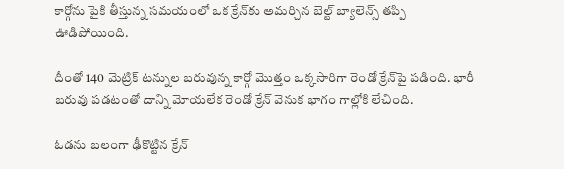కార్గోను పైకి తీస్తున్న సమయంలో ఒక క్రేన్‌కు అమర్చిన బెల్ట్ బ్యాలెన్స్ తప్పి ఊడిపోయింది.

దీంతో 140 మెట్రిక్ టన్నుల బరువున్న కార్గో మొత్తం ఒక్కసారిగా రెండో క్రేన్‌పై పడింది. భారీ బరువు పడటంతో దాన్ని మోయలేక రెండో క్రేన్ వెనుక భాగం గాల్లోకి లేచింది.

ఓడను బలంగా ఢీకొట్టిన క్రేన్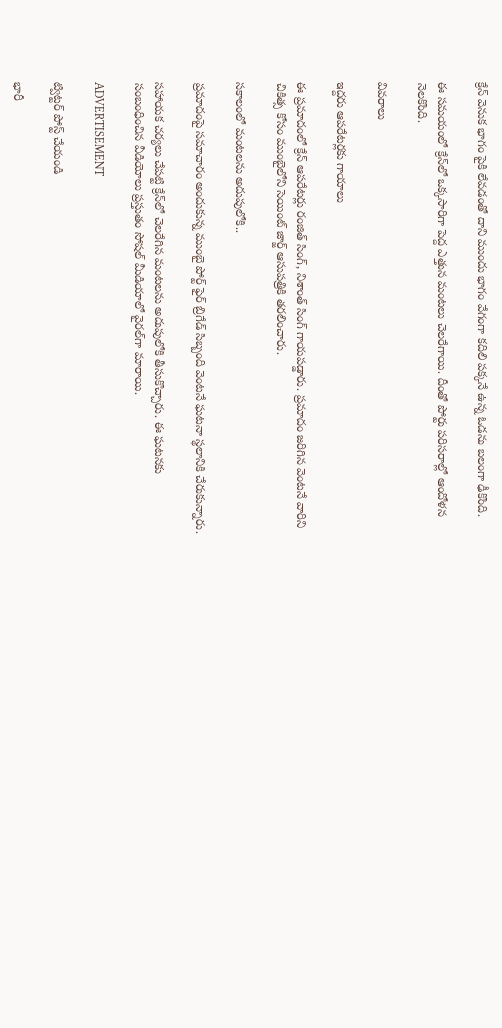క్రేన్ వెనుక భాగం పైకి లేవడంతో దాని ముందు భాగం వేగంగా కదిలి పక్కనే ఉన్న ఓడను బలంగా ఢీకొంది.

ఈ సమయంలో క్రేన్‌లో ఒక్కసారిగా పెద్ద ఎత్తున మంటలు చెలరేగాయి. దీంతో పోర్టు పరిసరాల్లో ఆందోళన నెలకొంది.

వివరాలు

ఇద్దరు ఆపరేటర్లకు గాయాలు

ఈ ప్రమాదంలో క్రేన్ ఆపరేటర్లు రంజిత్ సింగ్, నిశాంత్ సింగ్ గాయపడ్డారు. ప్రమాదం జరిగిన వెంటనే వారిని చికిత్స కోసం ముంబైలోని సెయింట్ జార్జ్ ఆసుపత్రికి తరలించారు.

సకాలంలో మంటలను అదుపులోకి..

ప్రమాదంపై సమాచారం అందుకున్న ముంబై పోర్ట్ ఫైర్ బ్రిగేడ్ సిబ్బంది వెంటనే ఘటనా స్థలానికి చేరుకున్నారు.

సహాయక చర్యలు చేపట్టి క్రేన్‌లో చెలరేగిన మంటలను అదుపులోకి తీసుకొచ్చారు. ఈ ఘటనకు సంబంధించిన వీడియోలు ప్రస్తుతం సోషల్ మీడియాలో వైరల్‌గా మారాయి.

ADVERTISEMENT

ట్విట్టర్ పోస్ట్ చేయండి

భారీ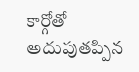కార్గోతో అదుపుతప్పిన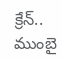క్రేన్.. ముంబై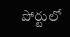పోర్టులో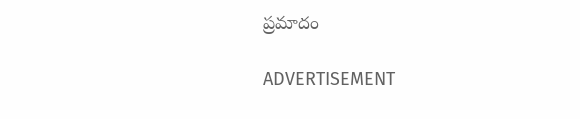ప్రమాదం

ADVERTISEMENT